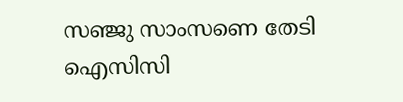സഞ്ജു സാംസണെ തേടി ഐസിസി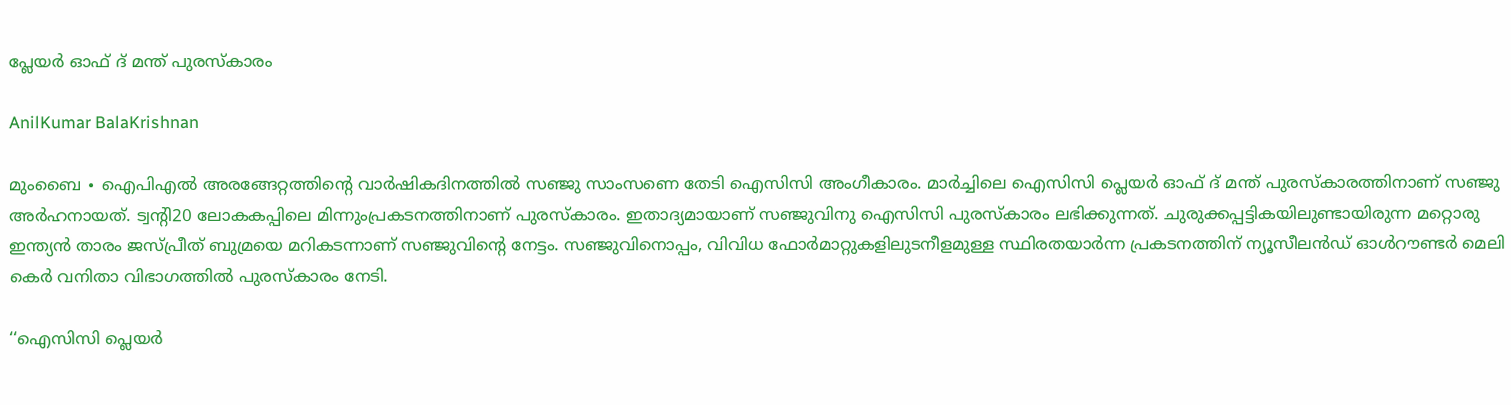പ്ലേയര്‍ ഓഫ് ദ് മന്ത് പുരസ്കാരം

AnilKumar BalaKrishnan

മുംബൈ ∙ ഐപിഎൽ അരങ്ങേറ്റത്തിന്റെ വാർഷികദിനത്തിൽ സഞ്ജു സാംസണെ തേടി ഐസിസി അംഗീകാരം. മാർച്ചിലെ ഐസിസി പ്ലെയർ ഓഫ് ദ് മന്ത് പുരസ്കാരത്തിനാണ് സഞ്ജു അർഹനായത്. ട്വന്റി20 ലോകകപ്പിലെ മിന്നുംപ്രകടനത്തിനാണ് പുരസ്കാരം. ഇതാദ്യമായാണ് സഞ്ജുവിനു ഐസിസി പുരസ്കാരം ലഭിക്കുന്നത്. ചുരുക്കപ്പട്ടികയിലുണ്ടായിരുന്ന മറ്റൊരു ഇന്ത്യൻ താരം ജസ്പ്രീത് ബുമ്രയെ മറികടന്നാണ് സഞ്ജുവിന്റെ നേട്ടം. സഞ്ജുവിനൊപ്പം, വിവിധ ഫോർമാറ്റുകളിലുടനീളമുള്ള സ്ഥിരതയാർന്ന പ്രകടനത്തിന് ന്യൂസീലൻഡ് ഓൾറൗണ്ടർ മെലി കെർ വനിതാ വിഭാഗത്തിൽ പുരസ്കാരം നേടി.

‘‘ഐസിസി പ്ലെയർ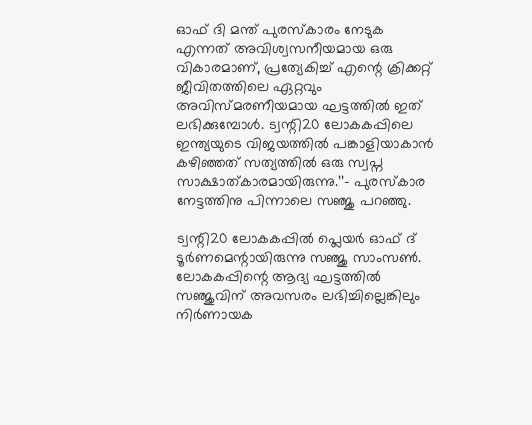ഓഫ് ദി മന്ത് പുരസ്കാരം നേടുക എന്നത് അവിശ്വസനീയമായ ഒരു വികാരമാണ്, പ്രത്യേകിച്ച് എന്റെ ക്രിക്കറ്റ് ജീവിതത്തിലെ ഏറ്റവും അവിസ്മരണീയമായ ഘട്ടത്തിൽ ഇത് ലഭിക്കുമ്പോൾ. ട്വന്റി20 ലോകകപ്പിലെ ഇന്ത്യയുടെ വിജയത്തിൽ പങ്കാളിയാകാൻ കഴിഞ്ഞത് സത്യത്തിൽ ഒരു സ്വപ്ന സാക്ഷാത്കാരമായിരുന്നു.’’– പുരസ്കാര നേട്ടത്തിനു പിന്നാലെ സഞ്ജു പറഞ്ഞു.

ട്വന്റി20 ലോകകപ്പിൽ പ്ലെയർ ഓഫ് ദ് ടൂർണമെന്റായിരുന്നു സഞ്ജു സാംസൺ. ലോകകപ്പിന്റെ ആദ്യ ഘട്ടത്തിൽ സഞ്ജുവിന് അവസരം ലഭിച്ചില്ലെങ്കിലും നിർണായക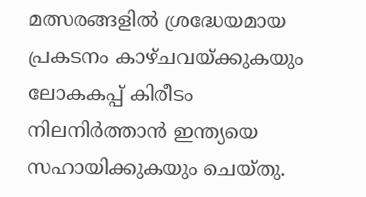മത്സരങ്ങളിൽ ശ്രദ്ധേയമായ പ്രകടനം കാഴ്ചവയ്ക്കുകയും ലോകകപ്പ് കിരീടം നിലനിർത്താൻ ഇന്ത്യയെ സഹായിക്കുകയും ചെയ്തു.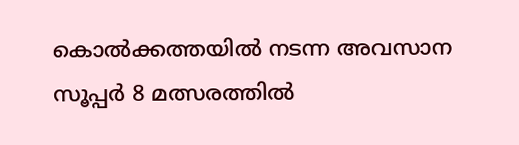കൊൽക്കത്തയിൽ നടന്ന അവസാന സൂപ്പർ 8 മത്സരത്തിൽ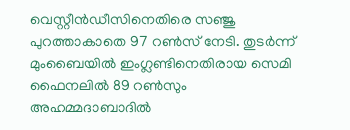വെസ്റ്റീൻഡീസിനെതിരെ സഞ്ജു പുറത്താകാതെ 97 റൺസ് നേടി. തുടർന്ന് മുംബൈയിൽ ഇംഗ്ലണ്ടിനെതിരായ സെമി ഫൈനലിൽ 89 റൺസും അഹമ്മദാബാദിൽ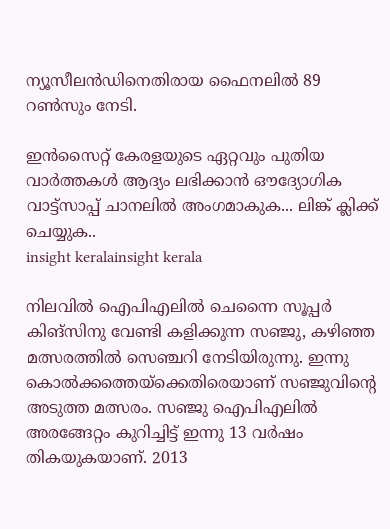ന്യൂസീലൻഡിനെതിരായ ഫൈനലിൽ 89 റൺസും നേടി.

ഇൻസൈറ്റ് കേരളയുടെ ഏറ്റവും പുതിയ വാർത്തകൾ ആദ്യം ലഭിക്കാൻ ഔദ്യോഗിക വാട്ട്‌സാപ്പ് ചാനലിൽ അംഗമാകുക... ലിങ്ക് ക്ലിക്ക് ചെയ്യുക..
insight keralainsight kerala

നിലവിൽ ഐപിഎലിൽ ചെന്നൈ സൂപ്പർ കിങ്സിനു വേണ്ടി കളിക്കുന്ന സഞ്ജു, കഴിഞ്ഞ മത്സരത്തിൽ സെഞ്ചറി നേടിയിരുന്നു. ഇന്നു കൊൽക്കത്തെയ്ക്കെതിരെയാണ് സഞ്ജുവിന്റെ അടുത്ത മത്സരം. സഞ്ജു ഐപിഎലിൽ അരങ്ങേറ്റം കുറിച്ചിട്ട് ഇന്നു 13 വർഷം തികയുകയാണ്. 2013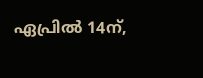ഏപ്രിൽ 14ന്,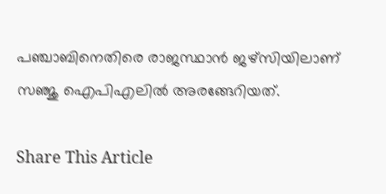പഞ്ചാബിനെതിരെ രാജസ്ഥാൻ ജഴ്സിയിലാണ് സഞ്ജു ഐപിഎലിൽ അരങ്ങേറിയത്.

Share This Article